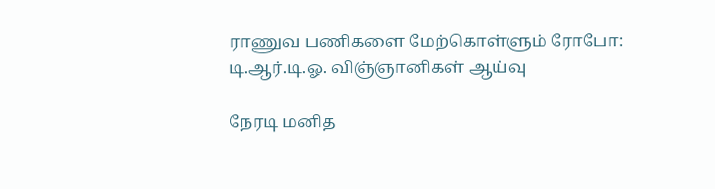ராணுவ பணிகளை மேற்கொள்ளும் ரோபோ: டி.ஆர்.டி.ஓ. விஞ்ஞானிகள் ஆய்வு

நேரடி மனித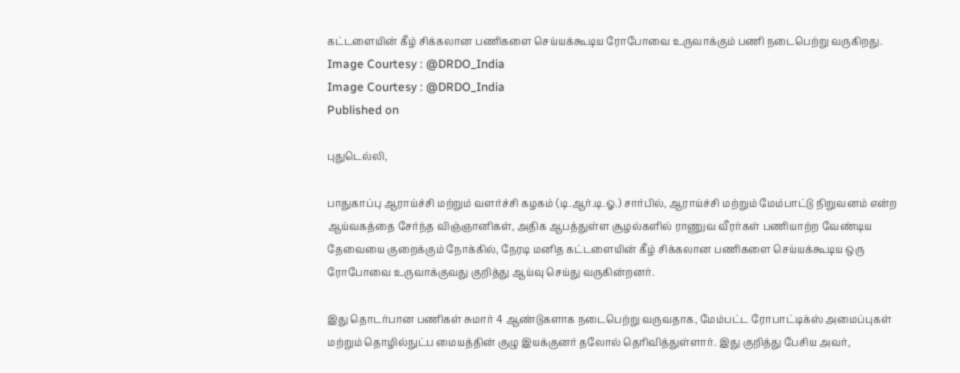கட்டளையின் கீழ் சிக்கலான பணிகளை செய்யக்கூடிய ரோபோவை உருவாக்கும் பணி நடைபெற்று வருகிறது.
Image Courtesy : @DRDO_India
Image Courtesy : @DRDO_India
Published on

புதுடெல்லி,

பாதுகாப்பு ஆராய்ச்சி மற்றும் வளர்ச்சி கழகம் (டி.ஆர்.டி.ஓ.) சார்பில், ஆராய்ச்சி மற்றும் மேம்பாட்டு நிறுவனம் என்ற ஆய்வகத்தை சேர்ந்த விஞ்ஞானிகள், அதிக ஆபத்துள்ள சூழல்களில் ராணுவ வீரர்கள் பணியாற்ற வேண்டிய தேவையை குறைக்கும் நோக்கில், நேரடி மனித கட்டளையின் கீழ் சிக்கலான பணிகளை செய்யக்கூடிய ஒரு ரோபோவை உருவாக்குவது குறித்து ஆய்வு செய்து வருகின்றனர்.

இது தொடர்பான பணிகள் சுமார் 4 ஆண்டுகளாக நடைபெற்று வருவதாக, மேம்பட்ட ரோபாட்டிக்ஸ் அமைப்புகள் மற்றும் தொழில்நுட்ப மையத்தின் குழு இயக்குனர் தலோல் தெரிவித்துள்ளார். இது குறித்து பேசிய அவர்,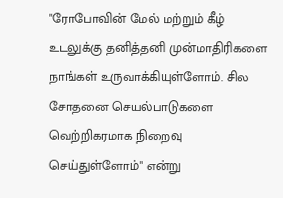"ரோபோவின் மேல் மற்றும் கீழ் உடலுக்கு தனித்தனி முன்மாதிரிகளை நாங்கள் உருவாக்கியுள்ளோம். சில சோதனை செயல்பாடுகளை வெற்றிகரமாக நிறைவு செய்துள்ளோம்" என்று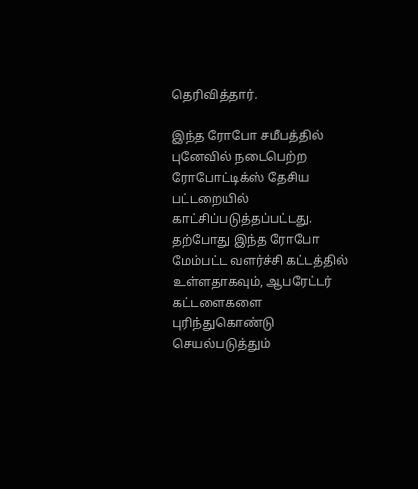தெரிவித்தார்.

இந்த ரோபோ சமீபத்தில் புனேவில் நடைபெற்ற ரோபோட்டிக்ஸ் தேசிய பட்டறையில் காட்சிப்படுத்தப்பட்டது. தற்போது இந்த ரோபோ மேம்பட்ட வளர்ச்சி கட்டத்தில் உள்ளதாகவும், ஆபரேட்டர் கட்டளைகளை புரிந்துகொண்டு செயல்படுத்தும்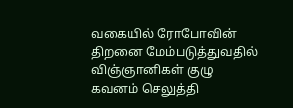வகையில் ரோபோவின் திறனை மேம்படுத்துவதில் விஞ்ஞானிகள் குழு கவனம் செலுத்தி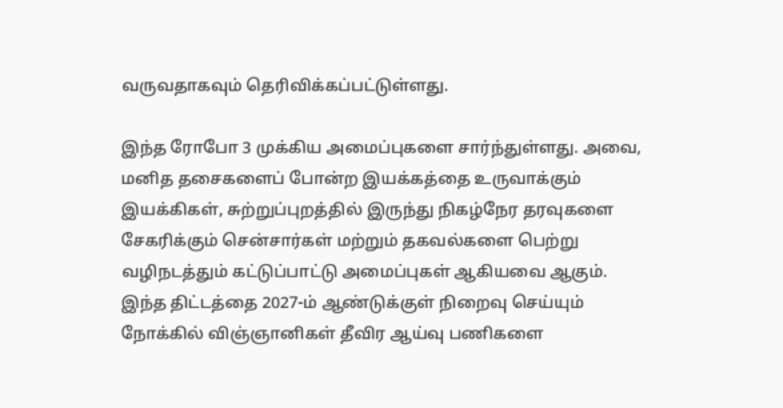வருவதாகவும் தெரிவிக்கப்பட்டுள்ளது.

இந்த ரோபோ 3 முக்கிய அமைப்புகளை சார்ந்துள்ளது. அவை, மனித தசைகளைப் போன்ற இயக்கத்தை உருவாக்கும் இயக்கிகள், சுற்றுப்புறத்தில் இருந்து நிகழ்நேர தரவுகளை சேகரிக்கும் சென்சார்கள் மற்றும் தகவல்களை பெற்று வழிநடத்தும் கட்டுப்பாட்டு அமைப்புகள் ஆகியவை ஆகும். இந்த திட்டத்தை 2027-ம் ஆண்டுக்குள் நிறைவு செய்யும் நோக்கில் விஞ்ஞானிகள் தீவிர ஆய்வு பணிகளை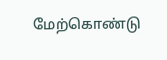மேற்கொண்டு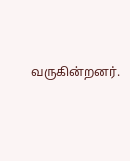வருகின்றனர்.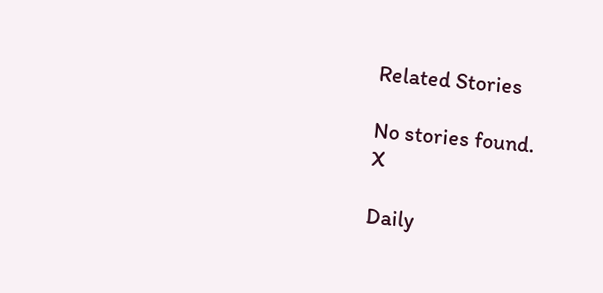Related Stories

No stories found.
X

Daily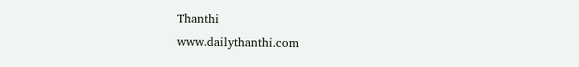Thanthi
www.dailythanthi.com